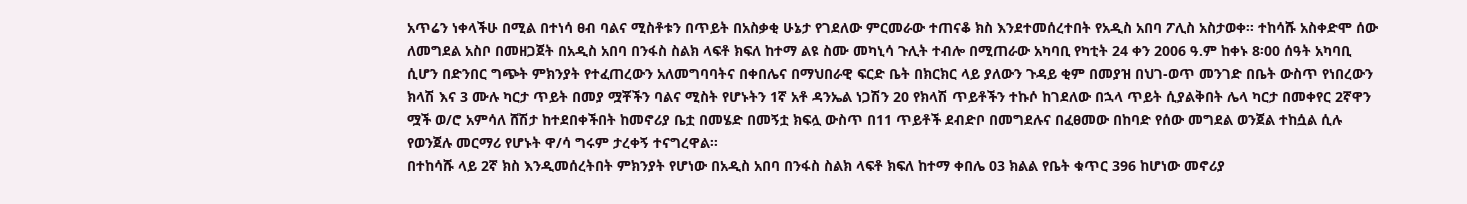አጥሬን ነቀላችሁ በሚል በተነሳ ፀብ ባልና ሚስቶቱን በጥይት በአስቃቂ ሁኔታ የገደለው ምርመራው ተጠናቆ ክስ እንደተመሰረተበት የአዲስ አበባ ፖሊስ አስታወቀ፡፡ ተከሳሹ አስቀድሞ ሰው ለመግደል አስቦ በመዘጋጀት በአዲስ አበባ በንፋስ ስልክ ላፍቶ ክፍለ ከተማ ልዩ ስሙ መካኒሳ ጉሊት ተብሎ በሚጠራው አካባቢ የካቲት 24 ቀን 2006 ዓ.ም ከቀኑ 8፡00 ሰዓት አካባቢ ሲሆን በድንበር ግጭት ምክንያት የተፈጠረውን አለመግባባትና በቀበሌና በማህበራዊ ፍርድ ቤት በክርክር ላይ ያለውን ጉዳይ ቂም በመያዝ በህገ-ወጥ መንገድ በቤት ውስጥ የነበረውን ክላሽ እና 3 ሙሉ ካርታ ጥይት በመያ ሟቾችን ባልና ሚስት የሆኑትን 1ኛ አቶ ዳንኤል ነጋሽን 20 የክላሽ ጥይቶችን ተኩሶ ከገደለው በኋላ ጥይት ሲያልቅበት ሌላ ካርታ በመቀየር 2ኛዋን ሟች ወ/ሮ አምሳለ ሸሽታ ከተደበቀችበት ከመኖሪያ ቤቷ በመሄድ በመኝቷ ክፍሏ ውስጥ በ11 ጥይቶች ደብድቦ በመግደሉና በፈፀመው በከባድ የሰው መግደል ወንጀል ተከሷል ሲሉ የወንጀሉ መርማሪ የሆኑት ዋ/ሳ ግሩም ታረቀኝ ተናግረዋል፡፡
በተከሳሹ ላይ 2ኛ ክስ እንዲመሰረትበት ምክንያት የሆነው በአዲስ አበባ በንፋስ ስልክ ላፍቶ ክፍለ ከተማ ቀበሌ 03 ክልል የቤት ቁጥር 396 ከሆነው መኖሪያ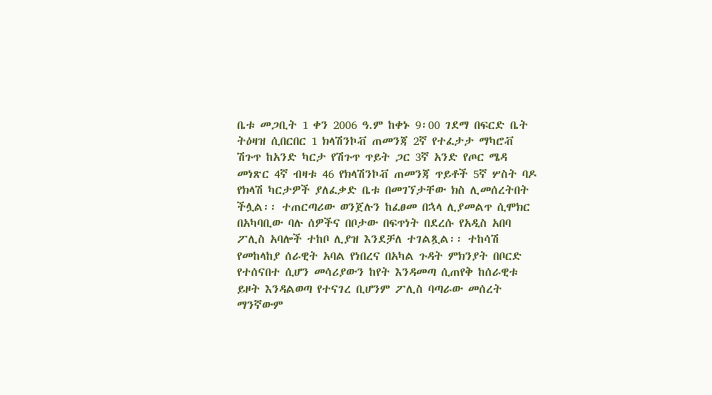ቤቱ መጋቢት 1 ቀን 2006 ዓ.ም ከቀኑ 9፡00 ገደማ በፍርድ ቤት ትዕዛዝ ሲበርበር 1 ክላሽንኮቭ ጠመንጃ 2ኛ የተፈታታ ማካሮቭ ሽጉጥ ከአንድ ካርታ የሽጉጥ ጥይት ጋር 3ኛ አንድ የጦር ሜዳ መነጽር 4ኛ ብዛቱ 46 የክላሽንኮቭ ጠመንጃ ጥይቶች 5ኛ ሦስት ባዶ የክላሽ ካርታዎች ያለፈቃድ ቤቱ በመገኘታቸው ክስ ሊመሰረትበት ችሏል፡፡ ተጠርጣሪው ወንጀሉን ከፈፀመ በኋላ ሊያመልጥ ሲሞክር በአካባቢው ባሉ ሰዎችና በቦታው በፍጥነት በደረሱ የአዲስ አበባ ፖሊስ አባሎች ተከቦ ሊያዝ እንደቻለ ተገልጿል፡፡ ተከሳሽ የመከላከያ ሰራዊት አባል የነበረና በአካል ጉዳት ምክንያት በቦርድ የተሰናበተ ሲሆን መሳሪያውን ከየት እንዳመጣ ሲጠየቅ ከሰራዊቱ ይዞት እንዳልወጣ የተናገረ ቢሆንም ፖሊስ ባጣራው መሰረት ማንኛውም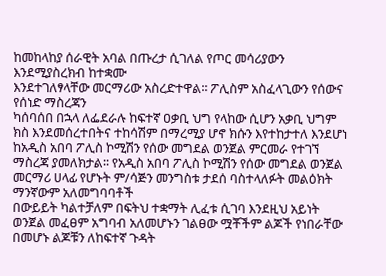ከመከላከያ ሰራዊት አባል በጡረታ ሲገለል የጦር መሳሪያውን እንደሚያስረክብ ከተቋሙ
እንደተገለፃላቸው መርማሪው አስረድተዋል፡፡ ፖሊስም አስፈላጊውን የሰውና የሰነድ ማስረጃን
ካሰባሰበ በኋላ ለፌደራሉ ከፍተኛ ዐቃቢ ህግ የላከው ሲሆን አቃቢ ህግም ክስ እንደመሰረተበትና ተከሳሽም በማረሚያ ሆኖ ክሱን እየተከታተለ እንደሆነ ከአዲስ አበባ ፖሊስ ኮሚሽን የሰው መግደል ወንጀል ምርመራ የተገኘ ማስረጃ ያመለክታል፡፡ የአዲስ አበባ ፖሊስ ኮሚሽን የሰው መግደል ወንጀል
መርማሪ ሀላፊ የሆኑት ም/ሳጅን መንግስቱ ታደሰ ባስተላለፉት መልዕክት ማንኛውም አለመግባባቶች
በውይይት ካልተቻለም በፍትህ ተቋማት ሊፈቱ ሲገባ እንደዚህ አይነት ወንጀል መፈፀም አግባብ አለመሆኑን ገልፀው ሟቾችም ልጆች የነበራቸው በመሆኑ ልጆቹን ለከፍተኛ ጉዳት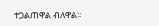ተጋልጠዋል ብለዋል፡፡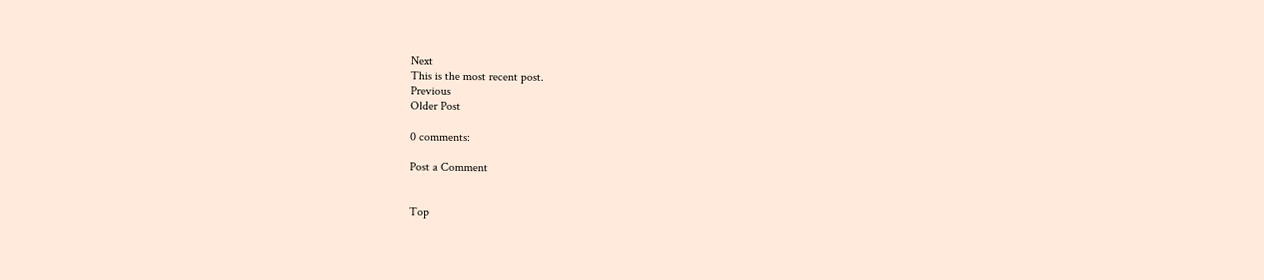Next
This is the most recent post.
Previous
Older Post

0 comments:

Post a Comment


Top